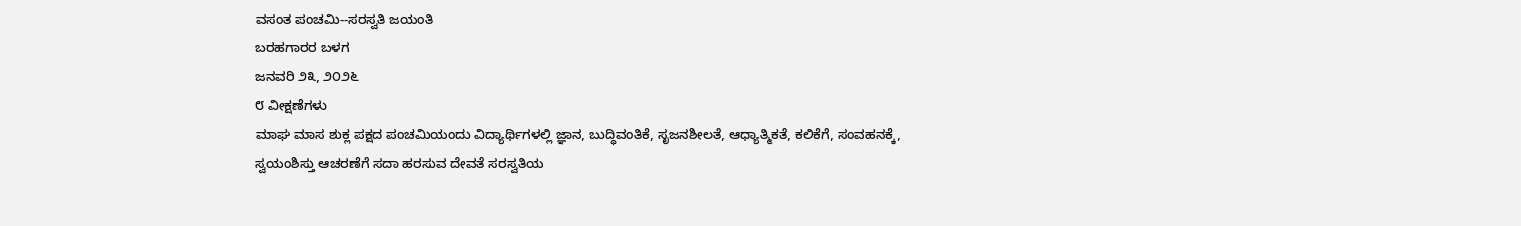ವಸಂತ ಪಂಚಮಿ--ಸರಸ್ವತಿ ಜಯಂತಿ
ಬರಹಗಾರರ ಬಳಗ
ಜನವರಿ ೨೩, ೨೦೨೬
೮ ವೀಕ್ಷಣೆಗಳು
ಮಾಘ ಮಾಸ ಶುಕ್ಲ ಪಕ್ಷದ ಪಂಚಮಿಯಂದು ವಿದ್ಯಾರ್ಥಿಗಳಲ್ಲಿ ಜ್ಞಾನ, ಬುದ್ಧಿವಂತಿಕೆ, ಸೃಜನಶೀಲತೆ, ಆಧ್ಯಾತ್ಮಿಕತೆ, ಕಲಿಕೆಗೆ, ಸಂವಹನಕ್ಕೆ, ಸ್ವಯಂಶಿಸ್ತು ಆಚರಣೆಗೆ ಸದಾ ಹರಸುವ ದೇವತೆ ಸರಸ್ವತಿಯ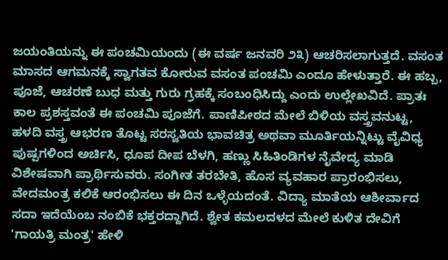ಜಯಂತಿಯನ್ನು ಈ ಪಂಚಮಿಯಂದು (ಈ ವರ್ಷ ಜನವರಿ ೨೩) ಆಚರಿಸಲಾಗುತ್ತದೆ. ವಸಂತ ಮಾಸದ ಆಗಮನಕ್ಕೆ ಸ್ವಾಗತವ ಕೋರುವ ವಸಂತ ಪಂಚಮಿ ಎಂದೂ ಹೇಳುತ್ತಾರೆ. ಈ ಹಬ್ಬ, ಪೂಜೆ, ಆಚರಣೆ ಬುಧ ಮತ್ತು ಗುರು ಗ್ರಹಕ್ಕೆ ಸಂಬಂಧಿಸಿದ್ದು ಎಂದು ಉಲ್ಲೇಖವಿದೆ. ಪ್ರಾತಃ ಕಾಲ ಪ್ರಶಸ್ತವಂತೆ ಈ ಪಂಚಮಿ ಪೂಜೆಗೆ. ಪಾಣಿಪೀಠದ ಮೇಲೆ ಬಿಳಿಯ ವಸ್ತ್ರವನುಟ್ಟ, ಹಳದಿ ವಸ್ತ್ರ ಆಭರಣ ತೊಟ್ಟ ಸರಸ್ವತಿಯ ಭಾವಚಿತ್ರ ಅಥವಾ ಮೂರ್ತಿಯನ್ನಿಟ್ಟು ವೈವಿಧ್ಯ ಪುಷ್ಪಗಳಿಂದ ಅರ್ಚಿಸಿ, ಧೂಪ ದೀಪ ಬೆಳಗಿ, ಹಣ್ಣು ಸಿಹಿತಿಂಡಿಗಳ ನೈವೇದ್ಯ ಮಾಡಿ ವಿಶೇಷವಾಗಿ ಪ್ರಾರ್ಥಿಸುವರು. ಸಂಗೀತ ತರಬೇತಿ, ಹೊಸ ವ್ಯವಹಾರ ಪ್ರಾರಂಭಿಸಲು, ವೇದಮಂತ್ರ ಕಲಿಕೆ ಆರಂಭಿಸಲು ಈ ದಿನ ಒಳ್ಳೆಯದಂತೆ. ವಿದ್ಯಾ ಮಾತೆಯ ಆಶೀರ್ವಾದ ಸದಾ ಇದೆಯೆಂಬ ನಂಬಿಕೆ ಭಕ್ತರದ್ದಾಗಿದೆ. ಶ್ವೇತ ಕಮಲದಳದ ಮೇಲೆ ಕುಳಿತ ದೇವಿಗೆ 'ಗಾಯತ್ರಿ ಮಂತ್ರ' ಹೇಳಿ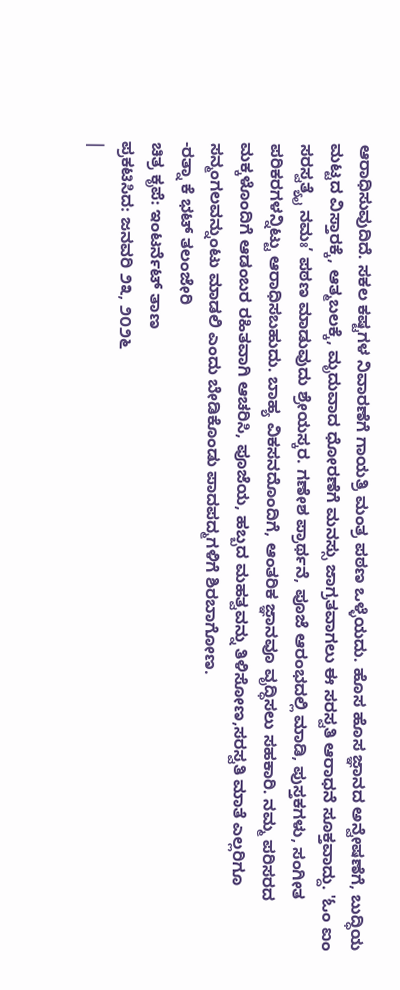ಆರಾಧಿಸುವುದಿದೆ. ಸಕಲ ಕಷ್ಟಗಳ ನಿವಾರಣೆಗೆ ಗಾಯತ್ರಿ ಮಂತ್ರ ಪಠಣ ಒಳ್ಳೆಯದು. ಹೊಸ ಹೊಸ ಜ್ಞಾನದ ಅನ್ವೇಷಣೆಗೆ, ಬುದ್ಧಿಯ ಮಟ್ಟದ ವಿಸ್ತಾರಕ್ಕೆ, ಆತ್ಮಬಲಕ್ಕೆ, ಮೃದುವಾದ ಧೋರಣೆಗೆ ಮನಸ್ಸು ಜಾಗ್ರತವಾಗಲು ಈ ಸರಸ್ವತಿ ಆರಾಧನೆ ಸೂಕ್ತವಾದ್ದು. 'ಓಂ ಐಂ ಸರಸ್ವತ್ಯೈ ನಮಃ’ ಪಠಣ ಮಾಡುವುದು ಶ್ರೇಯಸ್ಕರ. ಗಣೇಶ ಪ್ರಾರ್ಥನೆ, ಪೂಜೆ ಆರಂಭದಲ್ಲಿ ಮಾಡಿ, ಪುಸ್ತಕಗಳು, ಸಂಗೀತ ಪರಿಕರಗಳನ್ನಿಟ್ಟು ಆರಾಧಿಸಬಹುದು. ಬಾಹ್ಯ ವಿಕಸನದೊಂದಿಗೆ, ಆಂತರಿಕ ಜ್ಞಾನವೂ ವೃದ್ಧಿಸಲು ಸಹಕಾರಿ. ನಮ್ಮ ಪರಿಸರದ ಮಕ್ಕಳೊಂದಿಗೆ ಆಡಂಬರ ರಹಿತವಾಗಿ ಆಚರಿಸಿ, ಪೂಜೆಯ, ಹಬ್ಬದ ಮಹತ್ವವನ್ನು ತಿಳಿಸೋಣ,ಸರಸ್ವತಿ ಮಾತೆ ಎಲ್ಲರಿಗೂ ಸನ್ಮಂಗಲವನ್ನುಂಟು ಮಾಡಲಿ ಎಂದು ಬೇಡಿಕೊಂಡು ಪಾದಪದ್ಮಗಳಿಗೆ ಶಿರಬಾಗೋಣ.
-ರತ್ನಾ ಕೆ ಭಟ್ ತಲಂಜೇರಿ
ಚಿತ್ರ ಕೃಪೆ: ಇಂಟರ್ನೆಟ್ ತಾಣ
ಪ್ರಕಟಿಸಿದ: ಜನವರಿ ೨೩, ೨೦೨೬
|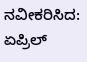ನವೀಕರಿಸಿದ: ಏಪ್ರಿಲ್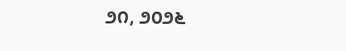೨೧, ೨೦೨೬